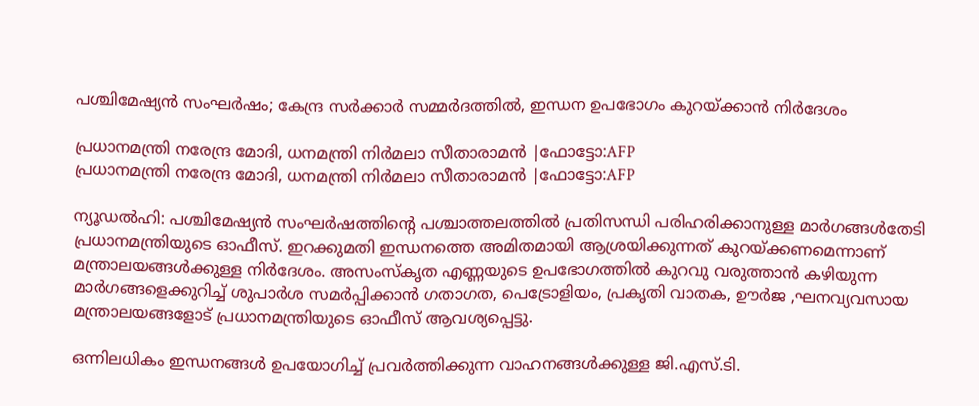പശ്ചിമേഷ്യൻ സംഘർഷം; കേന്ദ്ര സർക്കാർ സമ്മർദത്തിൽ, ഇന്ധന ഉപഭോഗം കുറയ്ക്കാൻ നിർദേശം

പ്രധാനമന്ത്രി നരേന്ദ്ര മോദി, ധനമന്ത്രി നിര്‍മലാ സീതാരാമന്‍ |ഫോട്ടോ:AFP
പ്രധാനമന്ത്രി നരേന്ദ്ര മോദി, ധനമന്ത്രി നിര്‍മലാ സീതാരാമന്‍ |ഫോട്ടോ:AFP

ന്യൂഡൽഹി: പശ്ചിമേഷ്യൻ സംഘർഷത്തിന്റെ പശ്ചാത്തലത്തിൽ പ്രതിസന്ധി പരിഹരിക്കാനുള്ള മാർഗങ്ങൾതേടി പ്രധാനമന്ത്രിയുടെ ഓഫീസ്. ഇറക്കുമതി ഇന്ധനത്തെ അമിതമായി ആശ്രയിക്കുന്നത് കുറയ്ക്കണമെന്നാണ്‌ മന്ത്രാലയങ്ങൾക്കുള്ള നിർദേശം. അസംസ്‌കൃത എണ്ണയുടെ ഉപഭോഗത്തിൽ കുറവു വരുത്താൻ കഴിയുന്ന മാർഗങ്ങളെക്കുറിച്ച് ശുപാർശ സമർപ്പിക്കാൻ ഗതാഗത, പെട്രോളിയം, പ്രകൃതി വാതക, ഊർജ ,ഘനവ്യവസായ മന്ത്രാലയങ്ങളോട് പ്രധാനമന്ത്രിയുടെ ഓഫീസ് ആവശ്യപ്പെട്ടു.

ഒന്നിലധികം ഇന്ധനങ്ങൾ ഉപയോഗിച്ച് പ്രവർത്തിക്കുന്ന വാഹനങ്ങൾക്കുള്ള ജി.എസ്.ടി.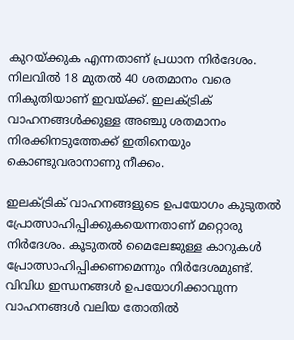കുറയ്ക്കുക എന്നതാണ് പ്രധാന നിർദേശം. നിലവിൽ 18 മുതൽ 40 ശതമാനം വരെ നികുതിയാണ് ഇവയ്ക്ക്‌. ഇലക്ട്രിക് വാഹനങ്ങൾക്കുള്ള അഞ്ചു ശതമാനം നിരക്കിനടുത്തേക്ക്‌ ഇതിനെയും കൊണ്ടുവരാനാണു നീക്കം.

ഇലക്ട്രിക് വാഹനങ്ങളുടെ ഉപയോഗം കുടുതൽ പ്രോത്സാഹിപ്പിക്കുകയെന്നതാണ്‌ മറ്റൊരു നിർദേശം. കൂടുതൽ മൈലേജുള്ള കാറുകൾ പ്രോത്സാഹിപ്പിക്കണമെന്നും നിർദേശമുണ്ട്‌. വിവിധ ഇന്ധനങ്ങൾ ഉപയോഗിക്കാവുന്ന വാഹനങ്ങൾ വലിയ തോതിൽ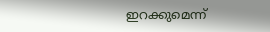ഇറക്കുമെന്ന്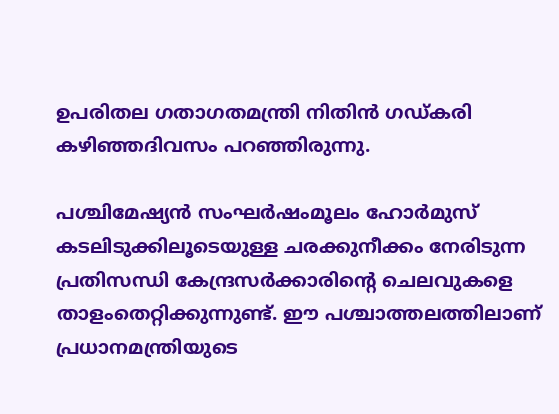ഉപരിതല ഗതാഗതമന്ത്രി നിതിൻ ഗഡ്കരി കഴിഞ്ഞദിവസം പറഞ്ഞിരുന്നു.

പശ്ചിമേഷ്യൻ സംഘർഷംമൂലം ഹോർമുസ് കടലിടുക്കിലൂടെയുള്ള ചരക്കുനീക്കം നേരിടുന്ന പ്രതിസന്ധി കേന്ദ്രസർക്കാരിന്റെ ചെലവുകളെ താളംതെറ്റിക്കുന്നുണ്ട്. ഈ പശ്ചാത്തലത്തിലാണ് പ്രധാനമന്ത്രിയുടെ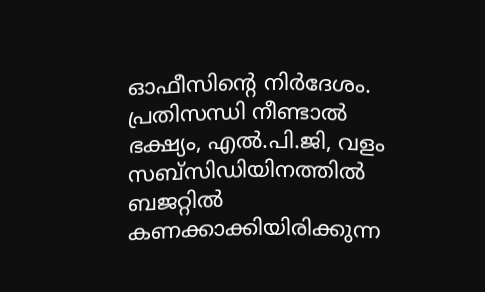ഓഫീസിന്റെ നിർദേശം. പ്രതിസന്ധി നീണ്ടാൽ ഭക്ഷ്യം, എൽ.പി.ജി, വളം സബ്‌സിഡിയിനത്തിൽ ബജറ്റിൽ കണക്കാക്കിയിരിക്കുന്ന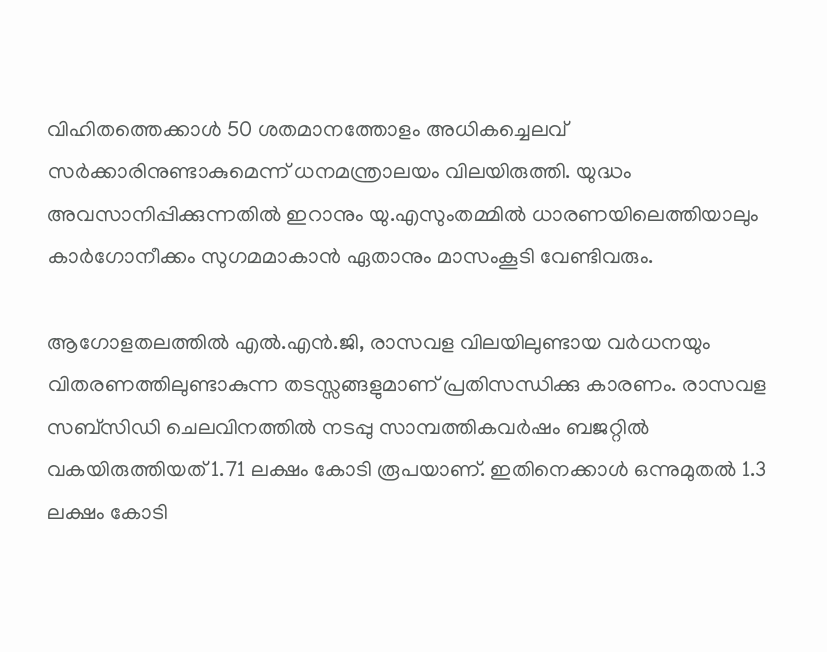വിഹിതത്തെക്കാൾ 50 ശതമാനത്തോളം അധികച്ചെലവ് സർക്കാരിനുണ്ടാകുമെന്ന് ധനമന്ത്രാലയം വിലയിരുത്തി. യുദ്ധം അവസാനിപ്പിക്കുന്നതിൽ ഇറാനും യു.എസുംതമ്മിൽ ധാരണയിലെത്തിയാലും കാർഗോനീക്കം സുഗമമാകാൻ ഏതാനും മാസംകൂടി വേണ്ടിവരും.

ആഗോളതലത്തിൽ എൽ.എൻ.ജി, രാസവള വിലയിലുണ്ടായ വർധനയും വിതരണത്തിലുണ്ടാകുന്ന തടസ്സങ്ങളുമാണ് പ്രതിസന്ധിക്കു കാരണം. രാസവള സബ്‌സിഡി ചെലവിനത്തിൽ നടപ്പു സാമ്പത്തികവർഷം ബജറ്റിൽ വകയിരുത്തിയത് 1.71 ലക്ഷം കോടി രൂപയാണ്. ഇതിനെക്കാൾ ഒന്നുമുതൽ 1.3 ലക്ഷം കോടി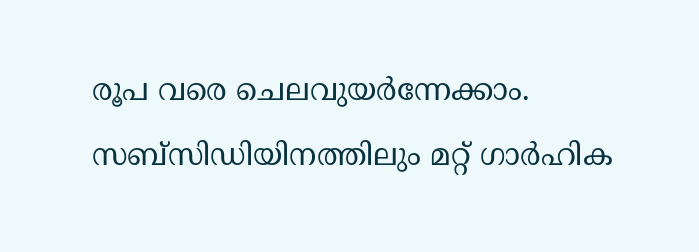രൂപ വരെ ചെലവുയർന്നേക്കാം. സബ്‌സിഡിയിനത്തിലും മറ്റ് ഗാർഹിക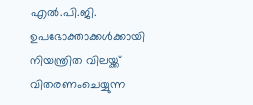എൽ.പി.ജി. ഉപഭോക്താക്കൾക്കായി നിയന്ത്രിത വിലയ്ക്ക് വിതരണംചെയ്യുന്ന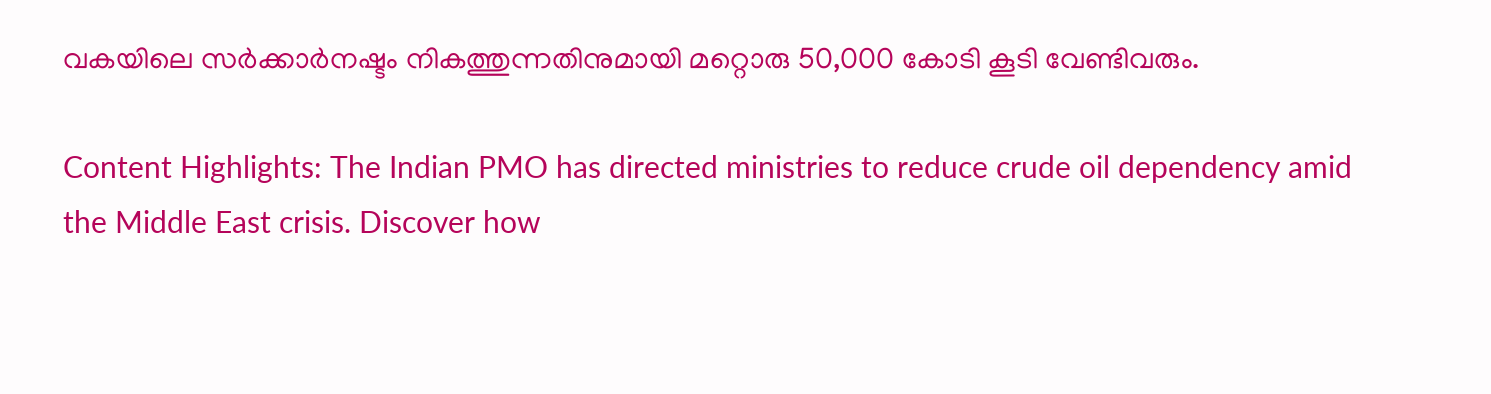വകയിലെ സർക്കാർനഷ്ടം നികത്തുന്നതിനുമായി മറ്റൊരു 50,000 കോടി കൂടി വേണ്ടിവരും.

Content Highlights: The Indian PMO has directed ministries to reduce crude oil dependency amid the Middle East crisis. Discover how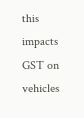this impacts GST on vehicles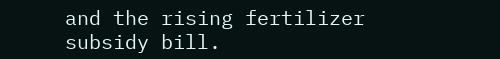and the rising fertilizer subsidy bill.